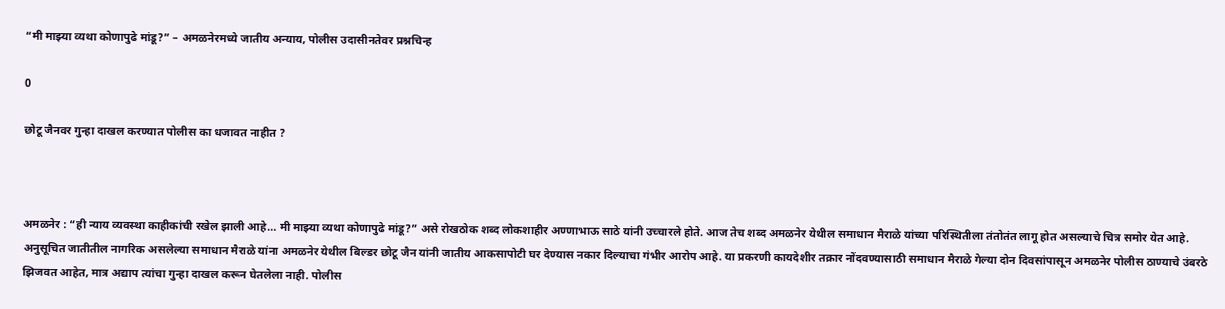“मी माझ्या व्यथा कोणापुढे मांडू?” – अमळनेरमध्ये जातीय अन्याय, पोलीस उदासीनतेवर प्रश्नचिन्ह

0

छोटू जैनवर गुन्हा दाखल करण्यात पोलीस का धजावत नाहीत ?



अमळनेर : “ही न्याय व्यवस्था काहीकांची रखेल झाली आहे… मी माझ्या व्यथा कोणापुढे मांडू?” असे रोखठोक शब्द लोकशाहीर अण्णाभाऊ साठे यांनी उच्चारले होते. आज तेच शब्द अमळनेर येथील समाधान मैराळे यांच्या परिस्थितीला तंतोतंत लागू होत असल्याचे चित्र समोर येत आहे.
अनुसूचित जातीतील नागरिक असलेल्या समाधान मैराळे यांना अमळनेर येथील बिल्डर छोटू जैन यांनी जातीय आकसापोटी घर देण्यास नकार दिल्याचा गंभीर आरोप आहे. या प्रकरणी कायदेशीर तक्रार नोंदवण्यासाठी समाधान मैराळे गेल्या दोन दिवसांपासून अमळनेर पोलीस ठाण्याचे उंबरठे झिजवत आहेत, मात्र अद्याप त्यांचा गुन्हा दाखल करून घेतलेला नाही. पोलीस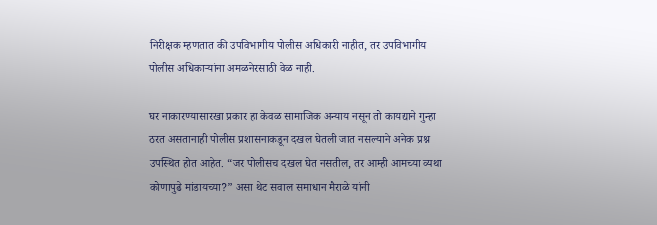निरीक्षक म्हणतात की उपविभागीय पोलीस अधिकारी नाहीत, तर उपविभागीय पोलीस अधिकाऱ्यांना अमळनेरसाठी वेळ नाही.

घर नाकारण्यासारखा प्रकार हा केवळ सामाजिक अन्याय नसून तो कायद्याने गुन्हा ठरत असतानाही पोलीस प्रशासनाकडून दखल घेतली जात नसल्याने अनेक प्रश्न उपस्थित होत आहेत. “जर पोलीसच दखल घेत नसतील, तर आम्ही आमच्या व्यथा कोणापुढे मांडायच्या?” असा थेट सवाल समाधान मैराळे यांनी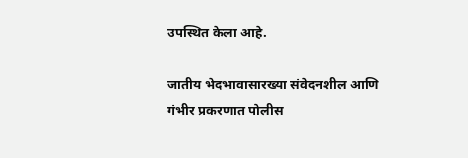उपस्थित केला आहे.

जातीय भेदभावासारख्या संवेदनशील आणि गंभीर प्रकरणात पोलीस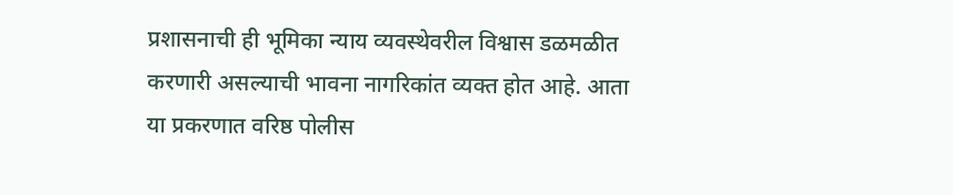प्रशासनाची ही भूमिका न्याय व्यवस्थेवरील विश्वास डळमळीत करणारी असल्याची भावना नागरिकांत व्यक्त होत आहे. आता या प्रकरणात वरिष्ठ पोलीस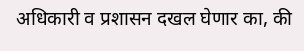अधिकारी व प्रशासन दखल घेणार का, की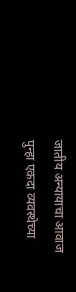जातीय अन्यायाचा आवाज पुन्हा एकदा व्यवस्थेच्या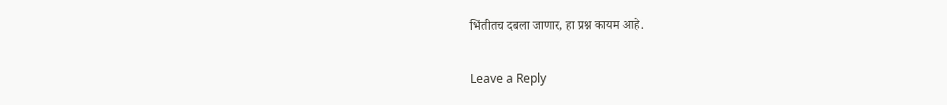भिंतीतच दबला जाणार, हा प्रश्न कायम आहे.

Leave a Reply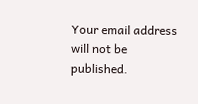Your email address will not be published.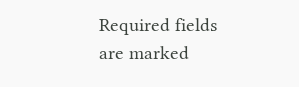Required fields are marked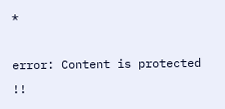*

error: Content is protected !!